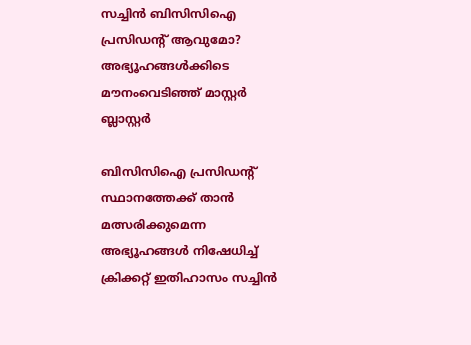സച്ചിന്‍ ബിസിസിഐ പ്രസിഡന്റ് ആവുമോ? അഭ്യൂഹങ്ങള്‍ക്കിടെ മൗനംവെടിഞ്ഞ് മാസ്റ്റര്‍ ബ്ലാസ്റ്റര്‍

ബിസിസിഐ പ്രസിഡന്റ് സ്ഥാനത്തേക്ക് താന്‍ മത്സരിക്കുമെന്ന അഭ്യൂഹങ്ങള്‍ നിഷേധിച്ച് ക്രിക്കറ്റ് ഇതിഹാസം സച്ചിന്‍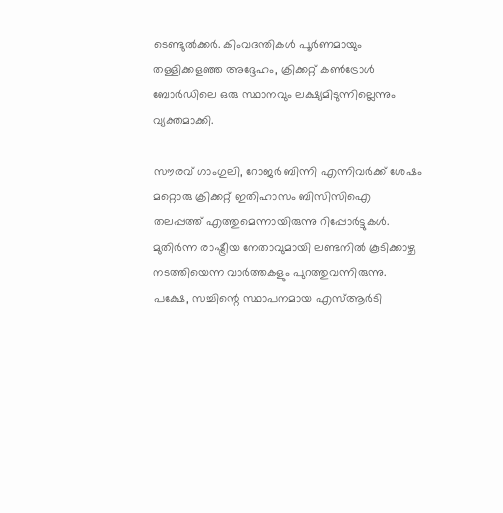ടെണ്ടുല്‍ക്കര്‍. കിംവദന്തികള്‍ പൂര്‍ണമായും തള്ളിക്കളഞ്ഞ അദ്ദേഹം, ക്രിക്കറ്റ് കണ്‍ട്രോള്‍ ബോര്‍ഡിലെ ഒരു സ്ഥാനവും ലക്ഷ്യമിടുന്നില്ലെന്നും വ്യക്തമാക്കി.

സൗരവ് ഗാംഗുലി, റോജര്‍ ബിന്നി എന്നിവര്‍ക്ക് ശേഷം മറ്റൊരു ക്രിക്കറ്റ് ഇതിഹാസം ബിസിസിഐ തലപ്പത്ത് എത്തുമെന്നായിരുന്നു റിപ്പോര്‍ട്ടുകള്‍. മുതിര്‍ന്ന രാഷ്ട്രീയ നേതാവുമായി ലണ്ടനില്‍ കൂടിക്കാഴ്ച നടത്തിയെന്ന വാര്‍ത്തകളും പുറത്തുവന്നിരുന്നു. പക്ഷേ, സച്ചിന്റെ സ്ഥാപനമായ എസ്ആര്‍ടി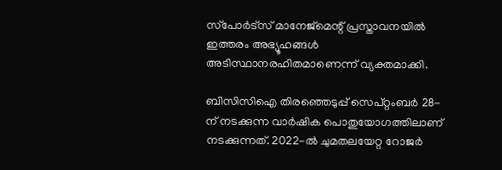സ്‌പോര്‍ട്‌സ് മാനേജ്‌മെന്റ് പ്രസ്താവനയില്‍ ഇത്തരം അഭ്യൂഹങ്ങള്‍ അടിസ്ഥാനരഹിതമാണെന്ന് വ്യക്തമാക്കി.

ബിസിസിഐ തിരഞ്ഞെടുപ്പ് സെപ്റ്റംബര്‍ 28-ന് നടക്കുന്ന വാര്‍ഷിക പൊതുയോഗത്തിലാണ് നടക്കുന്നത്. 2022-ല്‍ ചുമതലയേറ്റ റോജര്‍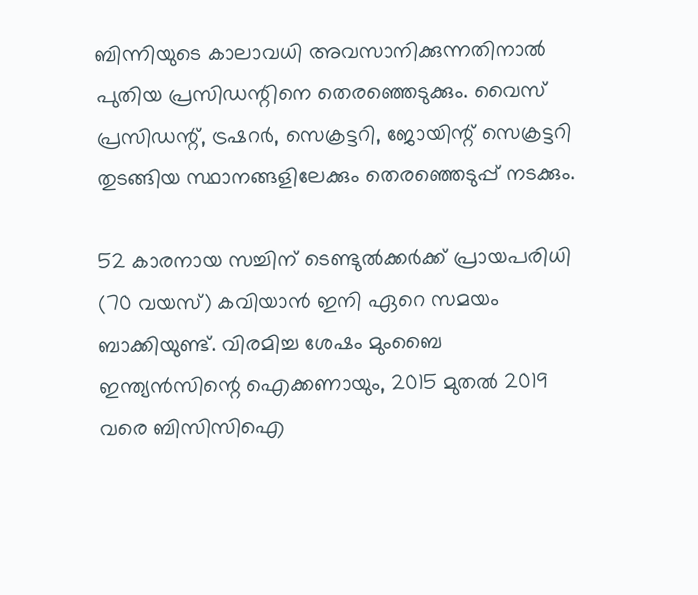ബിന്നിയുടെ കാലാവധി അവസാനിക്കുന്നതിനാല്‍ പുതിയ പ്രസിഡന്റിനെ തെരഞ്ഞെടുക്കും. വൈസ് പ്രസിഡന്റ്, ട്രഷറര്‍, സെക്രട്ടറി, ജോയിന്റ് സെക്രട്ടറി തുടങ്ങിയ സ്ഥാനങ്ങളിലേക്കും തെരഞ്ഞെടുപ്പ് നടക്കും.

52 കാരനായ സച്ചിന് ടെണ്ടുല്‍ക്കര്‍ക്ക് പ്രായപരിധി (70 വയസ്) കവിയാന്‍ ഇനി ഏറെ സമയം ബാക്കിയുണ്ട്. വിരമിച്ച ശേഷം മുംബൈ ഇന്ത്യന്‍സിന്റെ ഐക്കണായും, 2015 മുതല്‍ 2019 വരെ ബിസിസിഐ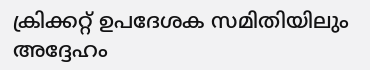ക്രിക്കറ്റ് ഉപദേശക സമിതിയിലും അദ്ദേഹം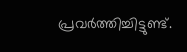പ്രവര്‍ത്തിച്ചിട്ടുണ്ട്.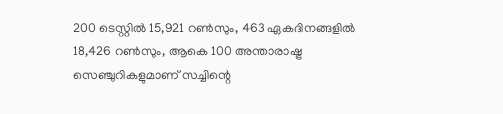200 ടെസ്റ്റില്‍ 15,921 റണ്‍സും, 463 ഏകദിനങ്ങളില്‍ 18,426 റണ്‍സും, ആകെ 100 അന്താരാഷ്ട്ര സെഞ്ചുറികളുമാണ് സച്ചിന്റെ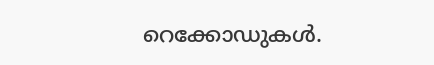റെക്കോഡുകള്‍.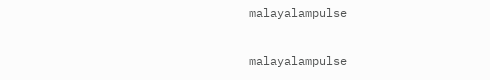malayalampulse

malayalampulse